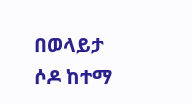በወላይታ ሶዶ ከተማ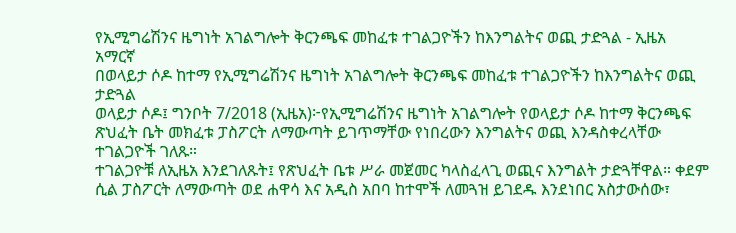የኢሚግሬሽንና ዜግነት አገልግሎት ቅርንጫፍ መከፈቱ ተገልጋዮችን ከእንግልትና ወጪ ታድጓል - ኢዜአ አማርኛ
በወላይታ ሶዶ ከተማ የኢሚግሬሽንና ዜግነት አገልግሎት ቅርንጫፍ መከፈቱ ተገልጋዮችን ከእንግልትና ወጪ ታድጓል
ወላይታ ሶዶ፤ ግንቦት 7/2018 (ኢዜአ)፦የኢሚግሬሽንና ዜግነት አገልግሎት የወላይታ ሶዶ ከተማ ቅርንጫፍ ጽህፈት ቤት መክፈቱ ፓስፖርት ለማውጣት ይገጥማቸው የነበረውን እንግልትና ወጪ እንዳስቀረላቸው ተገልጋዮች ገለጹ።
ተገልጋዮቹ ለኢዜአ እንደገለጹት፤ የጽህፈት ቤቱ ሥራ መጀመር ካላስፈላጊ ወጪና እንግልት ታድጓቸዋል። ቀደም ሲል ፓስፖርት ለማውጣት ወደ ሐዋሳ እና አዲስ አበባ ከተሞች ለመጓዝ ይገደዱ እንደነበር አስታውሰው፣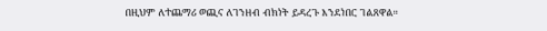በዚህም ለተጨማሪ ወጪና ለገንዘብ ብክነት ይዳረጉ እንደነበር ገልጸዋል።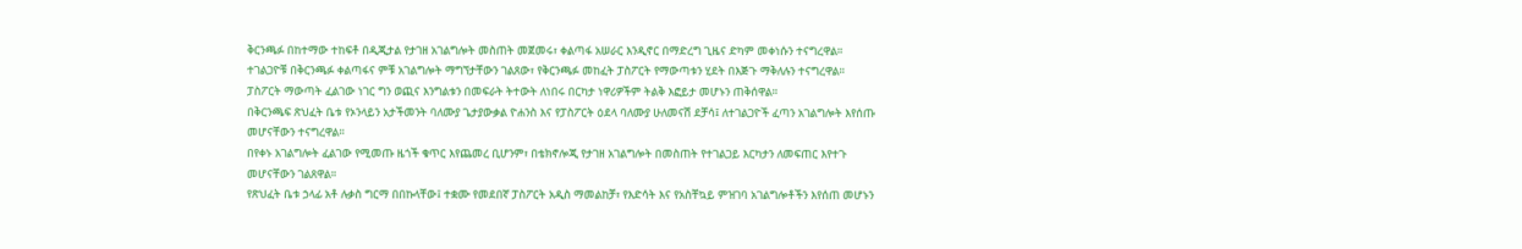ቅርንጫፉ በከተማው ተከፍቶ በዲጂታል የታገዘ አገልግሎት መስጠት መጀመሩ፣ ቀልጣፋ አሠራር እንዲኖር በማድረግ ጊዜና ድካም መቀነሱን ተናግረዋል።
ተገልጋዮቹ በቅርንጫፉ ቀልጣፋና ምቹ አገልግሎት ማግኘታቸውን ገልጸው፣ የቅርንጫፉ መከፈት ፓስፖርት የማውጣቱን ሂደት በእጅጉ ማቅለሉን ተናግረዋል።
ፓስፖርት ማውጣት ፈልገው ነገር ግን ወጪና እንግልቱን በመፍራት ትተውት ለነበሩ በርካታ ነዋሪዎችም ትልቅ እፎይታ መሆኑን ጠቅሰዋል።
በቅርንጫፍ ጽህፈት ቤቱ የኦንላይን አታችመንት ባለሙያ ጌታያውቃል ዮሐንስ እና የፓስፖርት ዕደላ ባለሙያ ሁለመናሽ ደቻሳ፤ ለተገልጋዮች ፈጣን አገልግሎት እየሰጡ መሆናቸውን ተናግረዋል።
በየቀኑ አገልግሎት ፈልገው የሚመጡ ዜጎች ቁጥር እየጨመረ ቢሆንም፣ በቴክኖሎጂ የታገዘ አገልግሎት በመስጠት የተገልጋይ እርካታን ለመፍጠር እየተጉ መሆናቸውን ገልጸዋል።
የጽህፈት ቤቱ ኃላፊ አቶ ሉቃስ ግርማ በበኩላቸው፤ ተቋሙ የመደበኛ ፓስፖርት አዲስ ማመልከቻ፣ የእድሳት እና የአስቸኳይ ምዝገባ አገልግሎቶችን እየሰጠ መሆኑን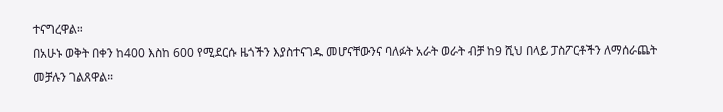ተናግረዋል።
በአሁኑ ወቅት በቀን ከ400 እስከ 600 የሚደርሱ ዜጎችን እያስተናገዱ መሆናቸውንና ባለፉት አራት ወራት ብቻ ከ9 ሺህ በላይ ፓስፖርቶችን ለማሰራጨት መቻሉን ገልጸዋል።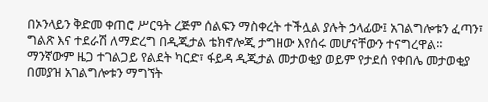በኦንላይን ቅድመ ቀጠሮ ሥርዓት ረጅም ሰልፍን ማስቀረት ተችሏል ያሉት ኃላፊው፤ አገልግሎቱን ፈጣን፣ ግልጽ እና ተደራሽ ለማድረግ በዲጂታል ቴክኖሎጂ ታግዘው እየሰሩ መሆናቸውን ተናግረዋል።
ማንኛውም ዜጋ ተገልጋይ የልደት ካርድ፣ ፋይዳ ዲጂታል መታወቂያ ወይም የታደሰ የቀበሌ መታወቂያ በመያዝ አገልግሎቱን ማግኘት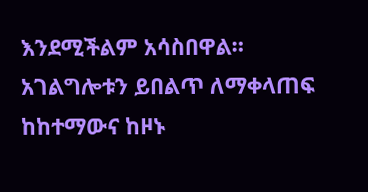እንደሚችልም አሳስበዋል።
አገልግሎቱን ይበልጥ ለማቀላጠፍ ከከተማውና ከዞኑ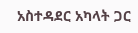አስተዳደር አካላት ጋር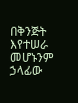በቅንጅት እየተሠራ መሆኑንም ኃላፊው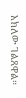አክለው ገልጸዋል።